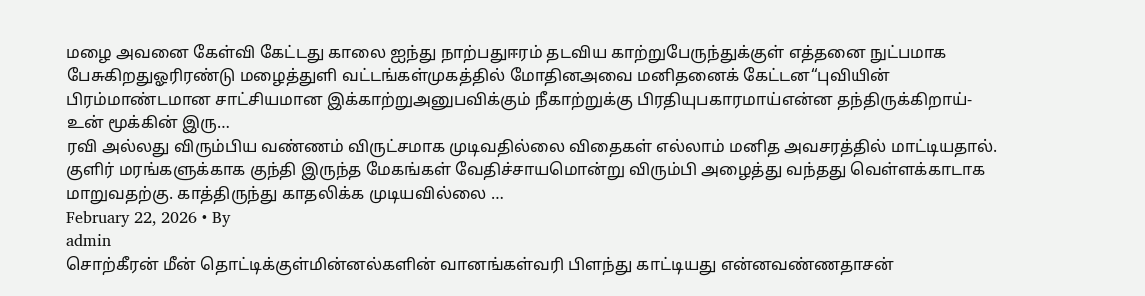மழை அவனை கேள்வி கேட்டது காலை ஐந்து நாற்பதுஈரம் தடவிய காற்றுபேருந்துக்குள் எத்தனை நுட்பமாக பேசுகிறதுஓரிரண்டு மழைத்துளி வட்டங்கள்முகத்தில் மோதினஅவை மனிதனைக் கேட்டன“புவியின் பிரம்மாண்டமான சாட்சியமான இக்காற்றுஅனுபவிக்கும் நீகாற்றுக்கு பிரதியுபகாரமாய்என்ன தந்திருக்கிறாய்-உன் மூக்கின் இரு…
ரவி அல்லது விரும்பிய வண்ணம் விருட்சமாக முடிவதில்லை விதைகள் எல்லாம் மனித அவசரத்தில் மாட்டியதால். குளிர் மரங்களுக்காக குந்தி இருந்த மேகங்கள் வேதிச்சாயமொன்று விரும்பி அழைத்து வந்தது வெள்ளக்காடாக மாறுவதற்கு. காத்திருந்து காதலிக்க முடியவில்லை …
February 22, 2026 • By
admin
சொற்கீரன் மீன் தொட்டிக்குள்மின்னல்களின் வானங்கள்வரி பிளந்து காட்டியது என்னவண்ணதாசன்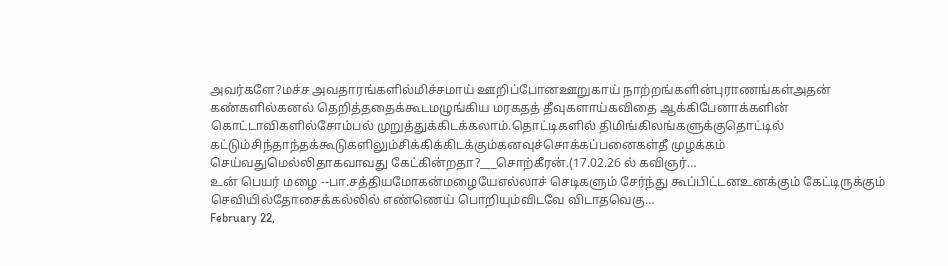அவர்களே?மச்ச அவதாரங்களில்மிச்சமாய் ஊறிப்போனஊறுகாய் நாற்றங்களின்புராணங்கள்அதன் கண்களில்கனல் தெறித்ததைக்கூடமழுங்கிய மரகதத் தீவுகளாய்கவிதை ஆக்கிபேனாக்களின் கொட்டாவிகளில்சோம்பல் முறுத்துக்கிடக்கலாம்.தொட்டிகளில் திமிங்கிலங்களுக்குதொட்டில் கட்டும்சிந்தாந்தக்கூடுகளிலும்சிக்கிக்கிடக்கும்கனவுச்சொக்கப்பனைகள்தீ முழக்கம் செய்வதுமெல்லிதாகவாவது கேட்கின்றதா?___சொற்கீரன்.(17.02.26 ல் கவிஞர்…
உன் பெயர் மழை --பா.சத்தியமோகன்மழையேஎல்லாச் செடிகளும் சேர்ந்து கூப்பிட்டனஉனக்கும் கேட்டிருக்கும் செவியில்தோசைக்கல்லில் எண்ணெய் பொறியும்விடவே விடாதவெகு…
February 22,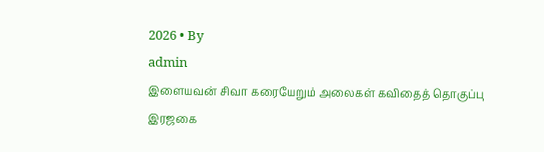2026 • By
admin
இளையவன் சிவா கரையேறும் அலைகள் கவிதைத் தொகுப்பு இரஜகை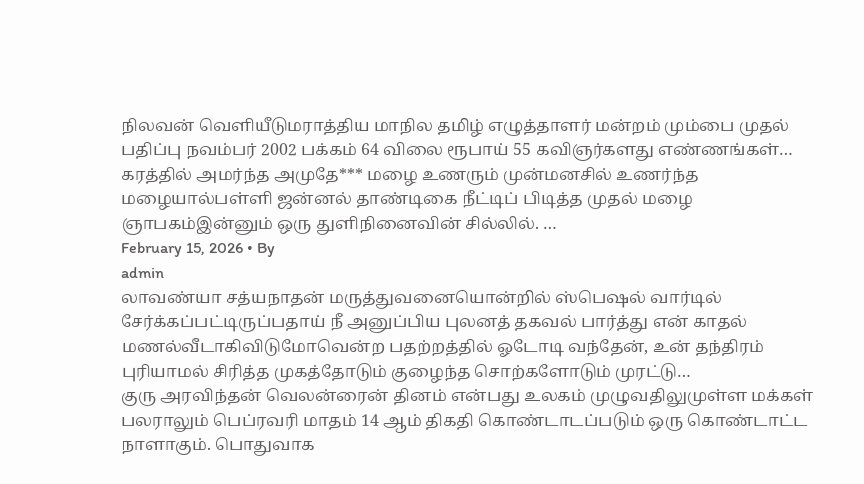நிலவன் வெளியீடுமராத்திய மாநில தமிழ் எழுத்தாளர் மன்றம் மும்பை முதல் பதிப்பு நவம்பர் 2002 பக்கம் 64 விலை ரூபாய் 55 கவிஞர்களது எண்ணங்கள்…
கரத்தில் அமர்ந்த அமுதே*** மழை உணரும் முன்மனசில் உணர்ந்த மழையால்பள்ளி ஜன்னல் தாண்டிகை நீட்டிப் பிடித்த முதல் மழை ஞாபகம்இன்னும் ஒரு துளிநினைவின் சில்லில். …
February 15, 2026 • By
admin
லாவண்யா சத்யநாதன் மருத்துவனையொன்றில் ஸ்பெஷல் வார்டில் சேர்க்கப்பட்டிருப்பதாய் நீ அனுப்பிய புலனத் தகவல் பார்த்து என் காதல் மணல்வீடாகிவிடுமோவென்ற பதற்றத்தில் ஓடோடி வந்தேன், உன் தந்திரம் புரியாமல் சிரித்த முகத்தோடும் குழைந்த சொற்களோடும் முரட்டு…
குரு அரவிந்தன் வெலன்ரைன் தினம் என்பது உலகம் முழுவதிலுமுள்ள மக்கள் பலராலும் பெப்ரவரி மாதம் 14 ஆம் திகதி கொண்டாடப்படும் ஒரு கொண்டாட்ட நாளாகும். பொதுவாக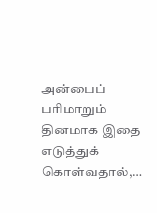அன்பைப் பரிமாறும் தினமாக இதை எடுத்துக் கொள்வதால்,…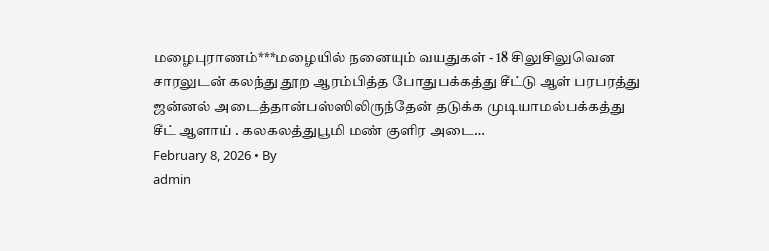மழைபுராணம்***மழையில் நனையும் வயதுகள் - 18 சிலுசிலுவென சாரலுடன் கலந்து தூற ஆரம்பித்த போதுபக்கத்து சீட்டு ஆள் பரபரத்து ஜன்னல் அடைத்தான்பஸ்ஸிலிருந்தேன் தடுக்க முடியாமல்பக்கத்து சீட் ஆளாய் . கலகலத்துபூமி மண் குளிர அடை…
February 8, 2026 • By
admin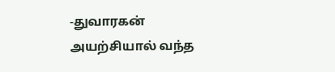-துவாரகன் அயற்சியால் வந்த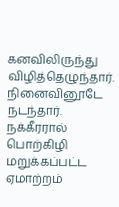கனவிலிருந்து விழித்தெழுந்தார். நினைவினூடே நடந்தார். நக்கீரரால் பொற்கிழி மறுக்கப்பட்ட ஏமாற்றம்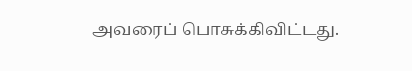அவரைப் பொசுக்கிவிட்டது.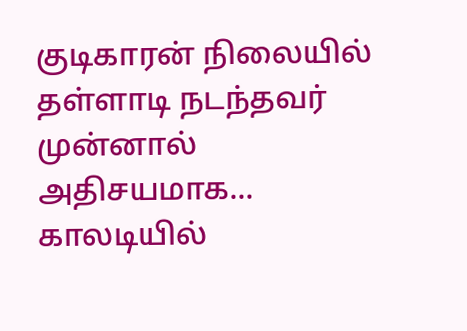குடிகாரன் நிலையில் தள்ளாடி நடந்தவர் முன்னால் அதிசயமாக... காலடியில்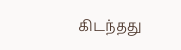கிடந்தது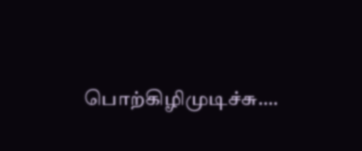பொற்கிழிமுடிச்சு.…